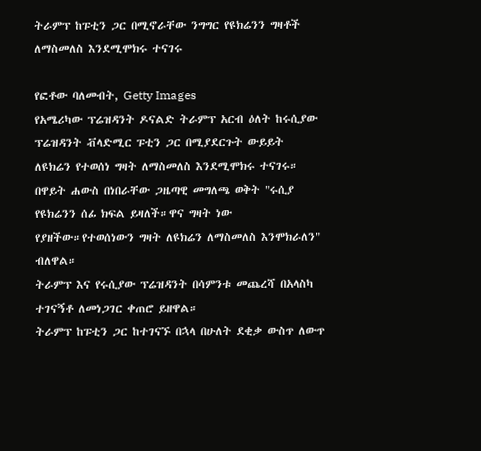ትራምፕ ከፑቲን ጋር በሚኖራቸው ንግግር የዩክሬንን ግዛቶች ለማስመለስ እንደሚሞክሩ ተናገሩ

የፎቶው ባለመብት, Getty Images
የአሜሪካው ፕሬዝዳንት ዶናልድ ትራምፕ አርብ ዕለት ከሩሲያው ፕሬዝዳንት ቭላድሚር ፑቲን ጋር በሚያደርጉት ውይይት ለዩክሬን የተወሰነ ግዛት ለማስመለስ እንደሚሞክሩ ተናገሩ።
በዋይት ሐውስ በነበራቸው ጋዜጣዊ መግለጫ ወቅት "ሩሲያ የዩክሬንን ሰፊ ክፍል ይዛለች።ዋና ግዛት ነው የያዘችው።የተወሰነውን ግዛት ለዩክሬን ለማስመለስ እንሞክራለን" ብለዋል።
ትራምፕ እና የሩሲያው ፕሬዝዳንት በሳምንቱ መጨረሻ በአላስካ ተገናኝቶ ለመነጋገር ቀጠሮ ይዘዋል።
ትራምፕ ከፑቲን ጋር ከተገናኙ በኋላ በሁለት ደቂቃ ውስጥ ለውጥ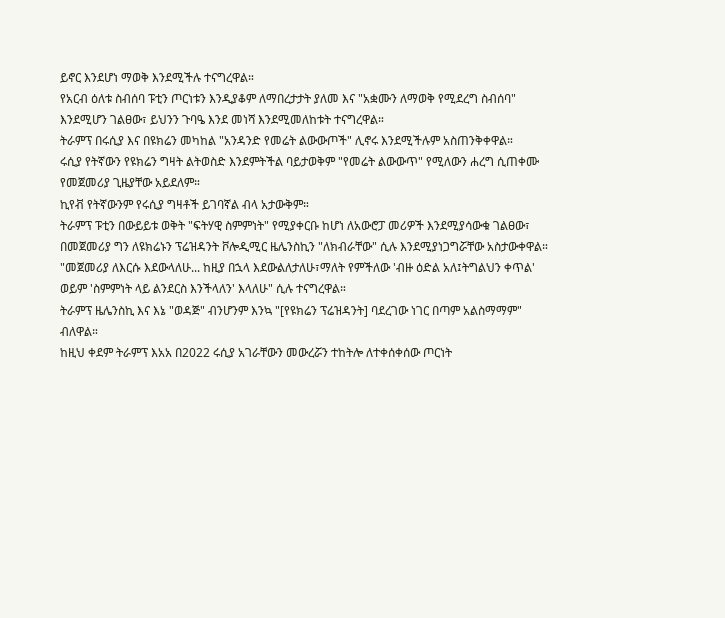ይኖር እንደሆነ ማወቅ እንደሚችሉ ተናግረዋል።
የአርብ ዕለቱ ስብሰባ ፑቲን ጦርነቱን እንዲያቆም ለማበረታታት ያለመ እና "አቋሙን ለማወቅ የሚደረግ ስብሰባ" እንደሚሆን ገልፀው፣ ይህንን ጉባዔ እንደ መነሻ እንደሚመለከቱት ተናግረዋል።
ትራምፕ በሩሲያ እና በዩክሬን መካከል "አንዳንድ የመሬት ልውውጦች" ሊኖሩ እንደሚችሉም አስጠንቅቀዋል።
ሩሲያ የትኛውን የዩክሬን ግዛት ልትወስድ እንደምትችል ባይታወቅም "የመሬት ልውውጥ" የሚለውን ሐረግ ሲጠቀሙ የመጀመሪያ ጊዜያቸው አይደለም።
ኪየቭ የትኛውንም የሩሲያ ግዛቶች ይገባኛል ብላ አታውቅም።
ትራምፕ ፑቲን በውይይቱ ወቅት "ፍትሃዊ ስምምነት" የሚያቀርቡ ከሆነ ለአውሮፓ መሪዎች እንደሚያሳውቁ ገልፀው፣ በመጀመሪያ ግን ለዩክሬኑን ፕሬዝዳንት ቮሎዲሚር ዜሌንስኪን "ለክብራቸው" ሲሉ እንደሚያነጋግሯቸው አስታውቀዋል።
"መጀመሪያ ለእርሱ እደውላለሁ... ከዚያ በኋላ እደውልለታለሁ፣ማለት የምችለው 'ብዙ ዕድል አለ፤ትግልህን ቀጥል' ወይም 'ስምምነት ላይ ልንደርስ እንችላለን' እላለሁ" ሲሉ ተናግረዋል።
ትራምፕ ዜሌንስኪ እና እኔ "ወዳጅ" ብንሆንም እንኳ "[የዩክሬን ፕሬዝዳንት] ባደረገው ነገር በጣም አልስማማም" ብለዋል።
ከዚህ ቀደም ትራምፕ እአአ በ2022 ሩሲያ አገራቸውን መውረሯን ተከትሎ ለተቀሰቀሰው ጦርነት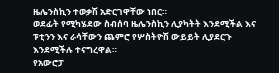ዜሌንስኪን ተወቃሽ አድርገዋቸው ነበር።
ወደፊት የሚካሄደው ስብሰባ ዜሌንስኪን ሊያካትት እንደሚችል እና ፑቲንን እና ራሳቸውን ጨምሮ የሦስትዮሽ ውይይት ሊያደርጉ እንደሚችሉ ተናግረዋል።
የአውሮፓ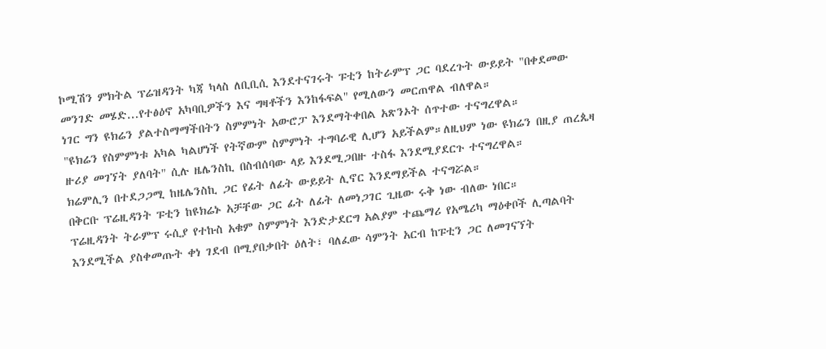ኮሚሽን ምክትል ፕሬዝዳንት ካጃ ካላስ ለቢቢሲ እንደተናገሩት ፑቲን ከትራምፕ ጋር ባደረጉት ውይይት "በቀደመው መንገድ መሄድ...የተፅዕኖ አካባቢዎችን እና ግዛቶችን እንከፋፍል" የሚለውን መርጠዋል ብለዋል።
ነገር ግን ዩክሬን ያልተስማማችበትን ስምምነት አውሮፓ እንደማትቀበል አጽንኦት ሰጥተው ተናግረዋል።
"ዩክሬን የስምምነቱ አካል ካልሆነች የትኛውም ስምምነት ተግባራዊ ሊሆን አይችልም።ለዚህም ነው ዩክሬን በዚያ ጠረጴዛ ዙሪያ መገኘት ያለባት" ሲሉ ዜሌንስኪ በስብሰባው ላይ እንደሚጋበዙ ተስፋ እንደሚያደርጉ ተናግረዋል።
ክሬምሊን በተደጋጋሚ ከዜሌንስኪ ጋር የፊት ለፊት ውይይት ሊኖር እንደማይችል ተናግሯል።
በቅርቡ ፕሬዚዳንት ፑቲን ከዩክሬኑ አቻቸው ጋር ፊት ለፊት ለመነጋገር ጊዜው ሩቅ ነው ብለው ነበር።
ፕሬዚዳንት ትራምፕ ሩሲያ የተኩስ አቁም ስምምነት እንድታደርግ አልያም ተጨማሪ የአሜሪካ ማዕቀቦች ሊጣልባት እንደሚችል ያስቀመጡት ቀነ ገደብ በሚያበቃበት ዕለት፣ ባለፈው ሳምንት አርብ ከፑቲን ጋር ለመገናኘት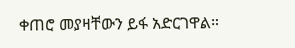ቀጠሮ መያዛቸውን ይፋ አድርገዋል።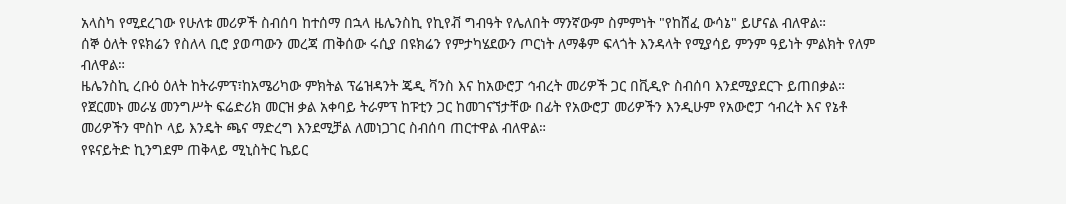አላስካ የሚደረገው የሁለቱ መሪዎች ስብሰባ ከተሰማ በኋላ ዜሌንስኪ የኪየቭ ግብዓት የሌለበት ማንኛውም ስምምነት "የከሸፈ ውሳኔ" ይሆናል ብለዋል።
ሰኞ ዕለት የዩክሬን የስለላ ቢሮ ያወጣውን መረጃ ጠቅሰው ሩሲያ በዩክሬን የምታካሄደውን ጦርነት ለማቆም ፍላጎት እንዳላት የሚያሳይ ምንም ዓይነት ምልክት የለም ብለዋል።
ዜሌንስኪ ረቡዕ ዕለት ከትራምፕ፣ከአሜሪካው ምክትል ፕሬዝዳንት ጄዲ ቫንስ እና ከአውሮፓ ኅብረት መሪዎች ጋር በቪዲዮ ስብሰባ እንደሚያደርጉ ይጠበቃል።
የጀርመኑ መራሄ መንግሥት ፍሬድሪክ መርዝ ቃል አቀባይ ትራምፕ ከፑቲን ጋር ከመገናኘታቸው በፊት የአውሮፓ መሪዎችን እንዲሁም የአውሮፓ ኅብረት እና የኔቶ መሪዎችን ሞስኮ ላይ እንዴት ጫና ማድረግ እንደሚቻል ለመነጋገር ስብሰባ ጠርተዋል ብለዋል።
የዩናይትድ ኪንግደም ጠቅላይ ሚኒስትር ኬይር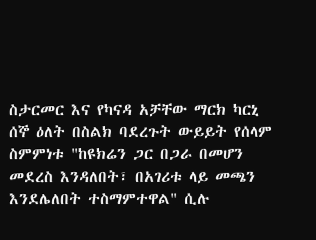ስታርመር እና የካናዳ አቻቸው ማርክ ካርኒ ሰኞ ዕለት በስልክ ባደረጉት ውይይት የሰላም ስምምነቱ "ከዩክሬን ጋር በጋራ በመሆን መደረስ እንዳለበት፣ በአገሪቱ ላይ መጫን እንደሌለበት ተስማምተዋል" ሲሉ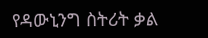የዳውኒንግ ስትሪት ቃል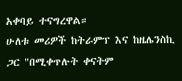አቀባይ ተናግረዋል።
ሁለቱ መሪዎች ከትራምፕ እና ከዜሌንስኪ ጋር "በሚቀጥሉት ቀናትም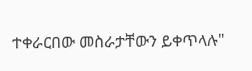ተቀራርበው መስራታቸውን ይቀጥላሉ"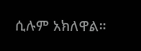ሲሉም አክለዋል።